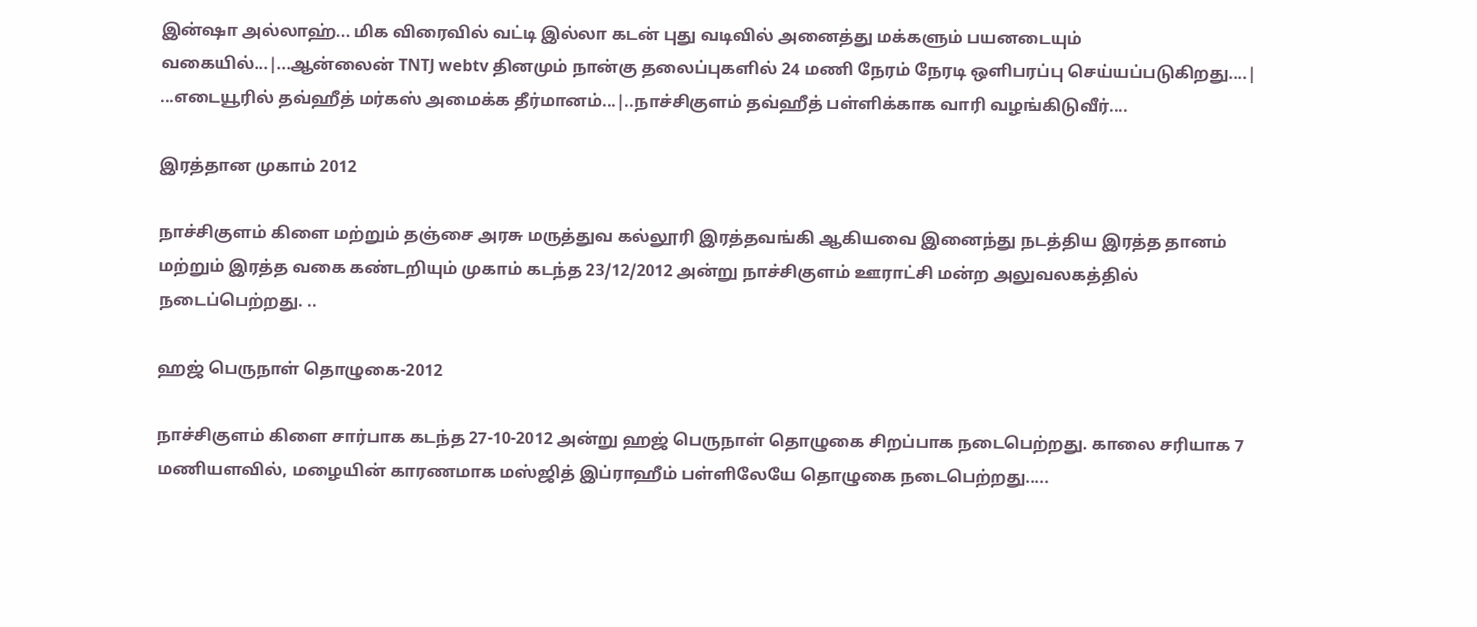இன்ஷா அல்லாஹ்... மிக விரைவில் வட்டி இல்லா கடன் புது வடிவில் அனைத்து மக்களும் பயனடையும் வகையில்...|...ஆன்லைன் TNTJ webtv தினமும் நான்கு தலைப்புகளில் 24 மணி நேரம் நேரடி ஒளிபரப்பு செய்யப்படுகிறது....| ...எடையூரில் தவ்ஹீத் மர்கஸ் அமைக்க தீர்மானம்...|..நாச்சிகுளம் தவ்ஹீத் பள்ளிக்காக வாரி வழங்கிடுவீர்....

இரத்தான முகாம் 2012

நாச்சிகுளம் கிளை மற்றும் தஞ்சை அரசு மருத்துவ கல்லூரி இரத்தவங்கி ஆகியவை இனைந்து நடத்திய இரத்த தானம் மற்றும் இரத்த வகை கண்டறியும் முகாம் கடந்த 23/12/2012 அன்று நாச்சிகுளம் ஊராட்சி மன்ற அலுவலகத்தில் நடைப்பெற்றது. ..

ஹஜ் பெருநாள் தொழுகை-2012

நாச்சிகுளம் கிளை சார்பாக கடந்த 27-10-2012 அன்று ஹஜ் பெருநாள் தொழுகை சிறப்பாக நடைபெற்றது. காலை சரியாக 7 மணியளவில், மழையின் காரணமாக மஸ்ஜித் இப்ராஹீம் பள்ளிலேயே தொழுகை நடைபெற்றது.....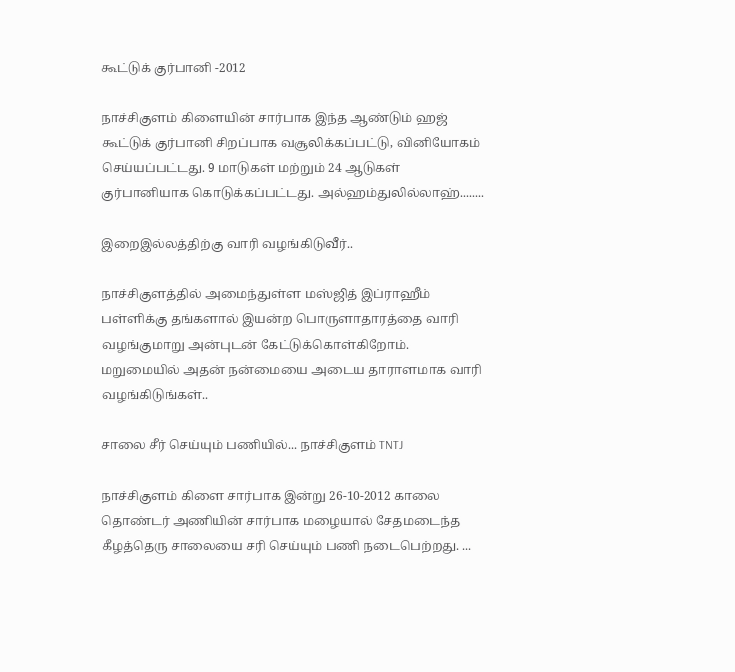கூட்டுக் குர்பானி -2012

நாச்சிகுளம் கிளையின் சார்பாக இந்த ஆண்டும் ஹஜ் கூட்டுக் குர்பானி சிறப்பாக வசூலிக்கப்பட்டு, வினியோகம் செய்யப்பட்டது. 9 மாடுகள் மற்றும் 24 ஆடுகள் குர்பானியாக கொடுக்கப்பட்டது. அல்ஹம்துலில்லாஹ்........

இறைஇல்லத்திற்கு வாரி வழங்கிடுவீர்..

நாச்சிகுளத்தில் அமைந்துள்ள மஸ்ஜித் இப்ராஹீம் பள்ளிக்கு தங்களால் இயன்ற பொருளாதாரத்தை வாரி வழங்குமாறு அன்புடன் கேட்டுக்கொள்கிறோம். மறுமையில் அதன் நன்மையை அடைய தாராளமாக வாரி வழங்கிடுங்கள்..

சாலை சீர் செய்யும் பணியில்... நாச்சிகுளம் TNTJ

நாச்சிகுளம் கிளை சார்பாக இன்று 26-10-2012 காலை தொண்டர் அணியின் சார்பாக மழையால் சேதமடைந்த கீழத்தெரு சாலையை சரி செய்யும் பணி நடைபெற்றது. ...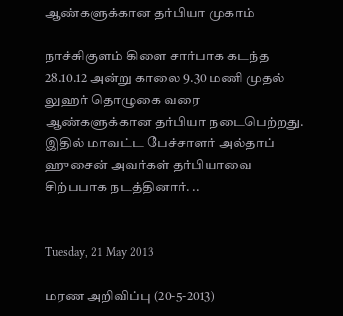ஆண்களுக்கான தர்பியா முகாம்

நாச்சுிகுளம் கிளை சார்பாக கடந்த 28.10.12 அன்று காலை 9.30 மணி முதல் லுஹர் தொழுகை வரை ஆண்களுக்கான தர்பியா நடைபெற்றது. இதில் மாவட்ட பேச்சாளர் அல்தாப் ஹுசைன் அவர்கள் தர்பியாவை சிற்பபாக நடத்தினார். ..


Tuesday, 21 May 2013

மரண அறிவிப்பு (20-5-2013)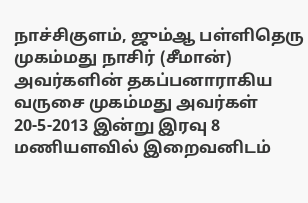நாச்சிகுளம், ஜும்ஆ பள்ளிதெரு முகம்மது நாசிர் (சீமான்) அவர்களின் தகப்பனாராகிய வருசை முகம்மது அவர்கள் 20-5-2013 இன்று இரவு 8 மணியளவில் இறைவனிடம்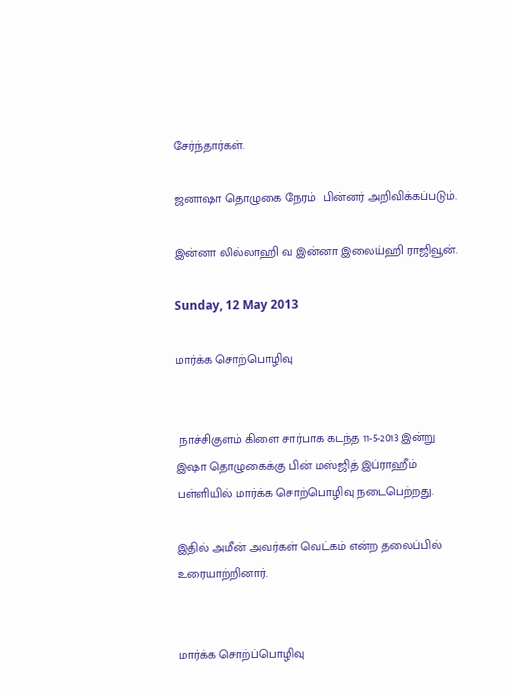சேர்ந்தார்கள்.

ஜனாஷா தொழுகை நேரம்  பின்னர் அறிவிக்கப்படும்.

இன்னா லில்லாஹி வ இன்னா இலைய்ஹி ராஜிவூன்.

Sunday, 12 May 2013

மார்க்க சொற்பொழிவு


 நாச்சிகுளம் கிளை சார்பாக கடந்த 11-5-2013 இன்று இஷா தொழுகைக்கு பின் மஸ்ஜித் இப்ராஹீம் பள்ளியில் மார்க்க சொற்பொழிவு நடைபெற்றது.

இதில் அமீன் அவர்கள் வெட்கம் என்ற தலைப்பில் உரையாற்றினார்.


மார்க்க சொற்ப்பொழிவு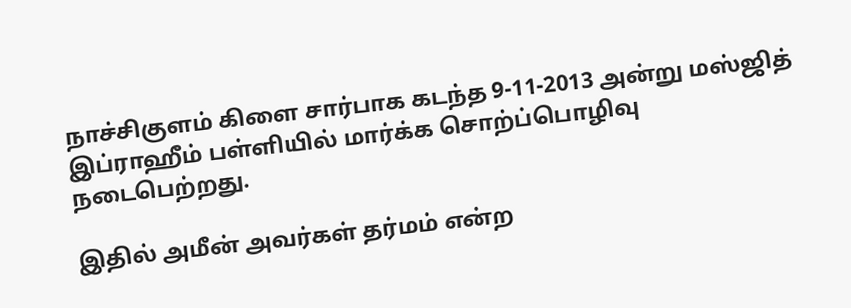நாச்சிகுளம் கிளை சார்பாக கடந்த 9-11-2013 அன்று மஸ்ஜித் இப்ராஹீம் பள்ளியில் மார்க்க சொற்ப்பொழிவு நடைபெற்றது.

இதில் அமீன் அவர்கள் தர்மம் என்ற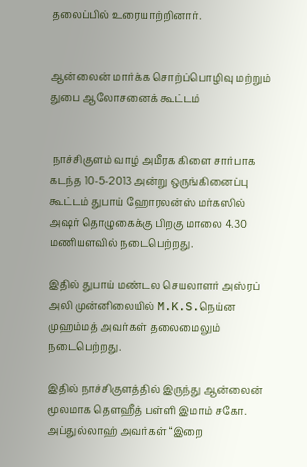தலைப்பில் உரையாற்றினார்.


ஆன்லைன் மார்க்க சொற்ப்பொழிவு மற்றும் துபை ஆலோசனைக் கூட்டம்


 நாச்சிகுளம் வாழ் அமீரக கிளை சார்பாக கடந்த 10-5-2013 அன்று ஒருங்கினைப்பு கூட்டம் துபாய் ஹோரலன்ஸ் மர்கஸில் அஷர் தொழுகைக்கு பிறகு மாலை 4.30 மணியளவில் நடைபெற்றது.

இதில் துபாய் மண்டல செயலாளர் அஸ்ரப் அலி முன்னிலையில் M.K.S.நெய்ன முஹம்மத் அவர்கள் தலைமைலும் நடைபெற்றது.

இதில் நாச்சிகுளத்தில் இருந்து ஆன்லைன் மூலமாக தௌஹீத் பள்ளி இமாம் சகோ. அப்துல்லாஹ் அவர்கள் “இறை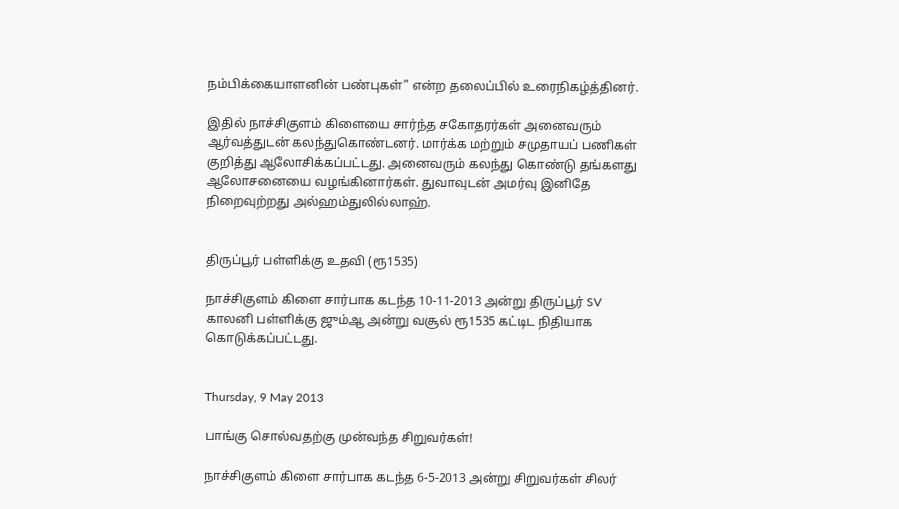நம்பிக்கையாளனின் பண்புகள்” என்ற தலைப்பில் உரைநிகழ்த்தினர்.

இதில் நாச்சிகுளம் கிளையை சார்ந்த சகோதரர்கள் அனைவரும் ஆர்வத்துடன் கலந்துகொண்டனர். மார்க்க மற்றும் சமுதாயப் பணிகள் குறித்து ஆலோசிக்கப்பட்டது. அனைவரும் கலந்து கொண்டு தங்களது ஆலோசனையை வழங்கினார்கள். துவாவுடன் அமர்வு இனிதே நிறைவுற்றது அல்ஹம்துலில்லாஹ்.


திருப்பூர் பள்ளிக்கு உதவி (ரூ1535)

நாச்சிகுளம் கிளை சார்பாக கடந்த 10-11-2013 அன்று திருப்பூர் SV காலனி பள்ளிக்கு ஜும்ஆ அன்று வசூல் ரூ1535 கட்டிட நிதியாக கொடுக்கப்பட்டது.


Thursday, 9 May 2013

பாங்கு சொல்வதற்கு முன்வந்த சிறுவர்கள்!

நாச்சிகுளம் கிளை சார்பாக கடந்த 6-5-2013 அன்று சிறுவர்கள் சிலர்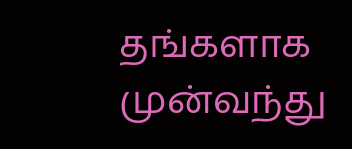தங்களாக முன்வந்து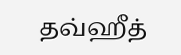தவ்ஹீத்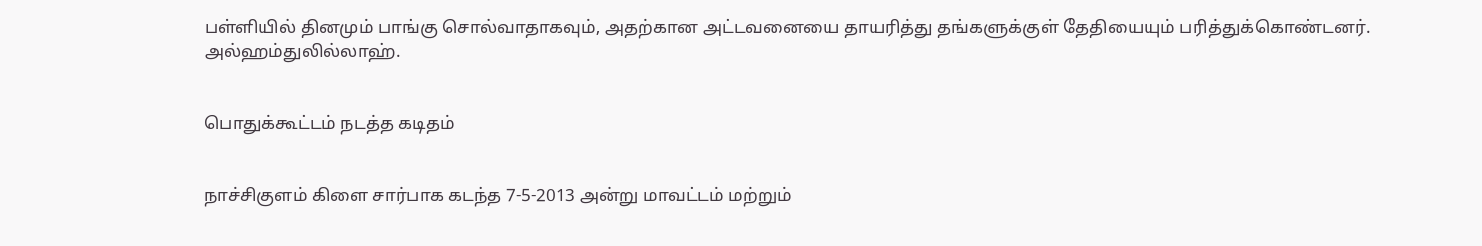பள்ளியில் தினமும் பாங்கு சொல்வாதாகவும், அதற்கான அட்டவனையை தாயரித்து தங்களுக்குள் தேதியையும் பரித்துக்கொண்டனர். அல்ஹம்துலில்லாஹ்.


பொதுக்கூட்டம் நடத்த கடிதம்


நாச்சிகுளம் கிளை சார்பாக கடந்த 7-5-2013 அன்று மாவட்டம் மற்றும்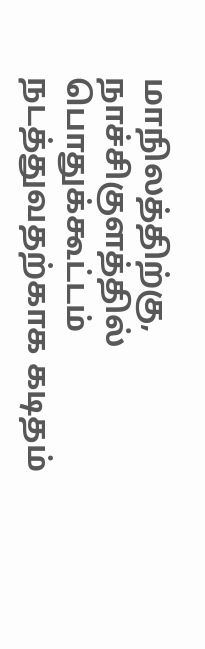மாநிலத்திற்கு, நாச்சிகுளத்தில் பொதுக்கூட்டம் நடத்துவதற்காக கடிதம்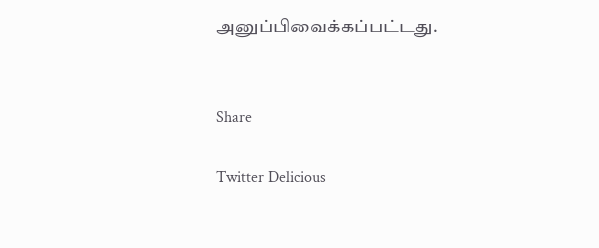அனுப்பிவைக்கப்பட்டது.


Share

Twitter Delicious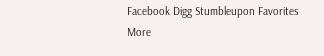Facebook Digg Stumbleupon Favorites More